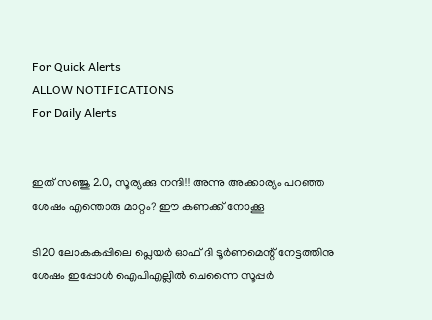For Quick Alerts
ALLOW NOTIFICATIONS
For Daily Alerts


ഇത് സഞ്ജു 2.0, സൂര്യക്കു നന്ദി!! അന്നു അക്കാര്യം പറഞ്ഞ ശേഷം എന്തൊരു മാറ്റം? ഈ കണക്ക് നോക്കൂ

ടി20 ലോകകപ്പിലെ പ്ലെയര്‍ ഓഫ് ദി ടൂര്‍ണമെന്റ് നേട്ടത്തിനു ശേഷം ഇപ്പോള്‍ ഐപിഎല്ലില്‍ ചെന്നൈ സൂപ്പര്‍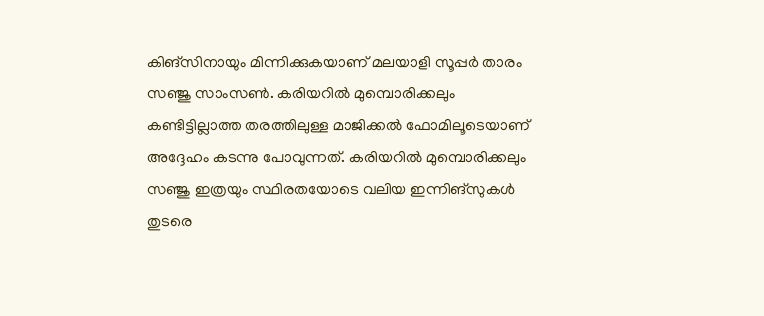കിങ്‌സിനായും മിന്നിക്കുകയാണ് മലയാളി സൂപ്പര്‍ താരം സഞ്ജു സാംസണ്‍. കരിയറില്‍ മുമ്പൊരിക്കലും കണ്ടിട്ടില്ലാത്ത തരത്തിലുള്ള മാജിക്കല്‍ ഫോമിലൂടെയാണ് അദ്ദേഹം കടന്നു പോവുന്നത്. കരിയറില്‍ മുമ്പൊരിക്കലും സഞ്ജു ഇത്രയും സ്ഥിരതയോടെ വലിയ ഇന്നിങ്‌സുകള്‍ തുടരെ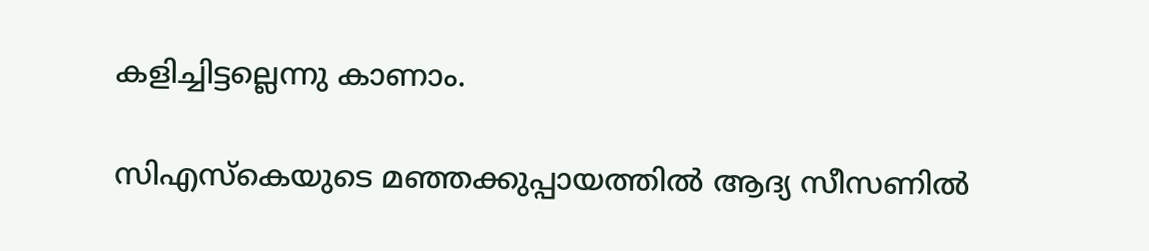കളിച്ചിട്ടല്ലെന്നു കാണാം.

സിഎസ്‌കെയുടെ മഞ്ഞക്കുപ്പായത്തില്‍ ആദ്യ സീസണില്‍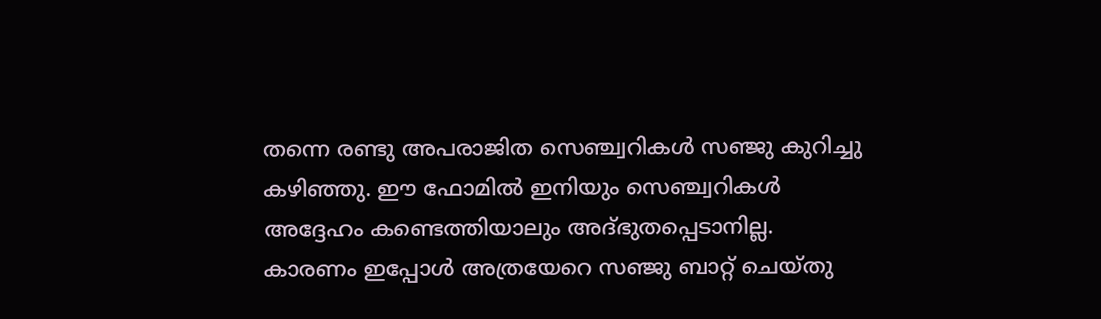തന്നെ രണ്ടു അപരാജിത സെഞ്ച്വറികള്‍ സഞ്ജു കുറിച്ചു കഴിഞ്ഞു. ഈ ഫോമില്‍ ഇനിയും സെഞ്ച്വറികള്‍ അദ്ദേഹം കണ്ടെത്തിയാലും അദ്ഭുതപ്പെടാനില്ല. കാരണം ഇപ്പോള്‍ അത്രയേറെ സഞ്ജു ബാറ്റ് ചെയ്തു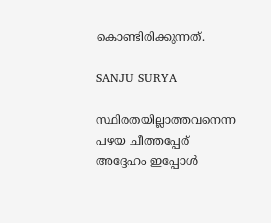കൊണ്ടിരിക്കുന്നത്.

SANJU SURYA

സ്ഥിരതയില്ലാത്തവനെന്ന പഴയ ചീത്തപ്പേര് അദ്ദേഹം ഇപ്പോള്‍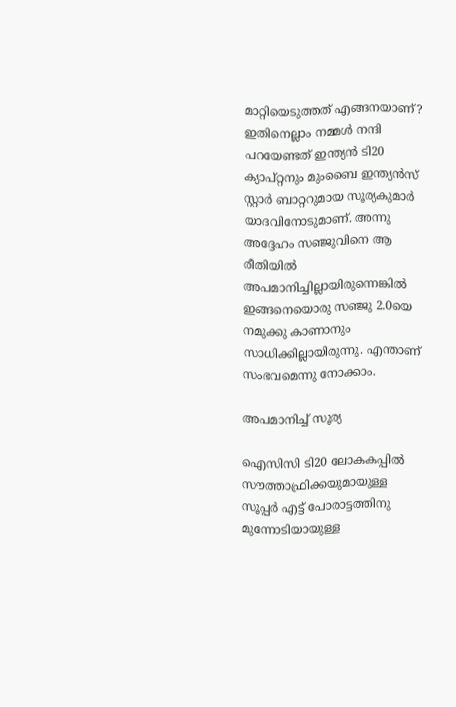മാറ്റിയെടുത്തത് എങ്ങനയാണ്? ഇതിനെല്ലാം നമ്മള്‍ നന്ദി പറയേണ്ടത് ഇന്ത്യന്‍ ടി20 ക്യാപ്റ്റനും മുംബൈ ഇന്ത്യന്‍സ് സ്റ്റാര്‍ ബാറ്ററുമായ സൂര്യകുമാര്‍ യാദവിനോടുമാണ്. അന്നു അദ്ദേഹം സഞ്ജുവിനെ ആ രീതിയില്‍ അപമാനിച്ചില്ലായിരുന്നെങ്കില്‍ ഇങ്ങനെയൊരു സഞ്ജു 2.0യെ നമുക്കു കാണാനും സാധിക്കില്ലായിരുന്നു. എന്താണ് സംഭവമെന്നു നോക്കാം.

അപമാനിച്ച് സൂര്യ

ഐസിസി ടി20 ലോകകപ്പില്‍ സൗത്താഫ്രിക്കയുമായുള്ള സൂപ്പര്‍ എട്ട് പോരാട്ടത്തിനു മുന്നോടിയായുള്ള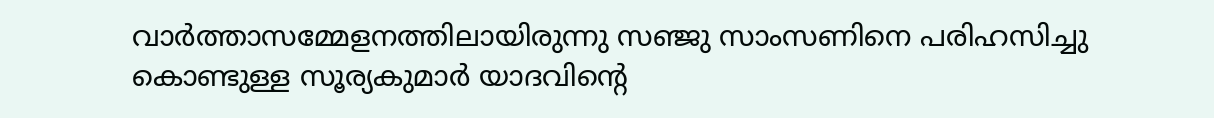വാര്‍ത്താസമ്മേളനത്തിലായിരുന്നു സഞ്ജു സാംസണിനെ പരിഹസിച്ചു കൊണ്ടുള്ള സൂര്യകുമാര്‍ യാദവിന്റെ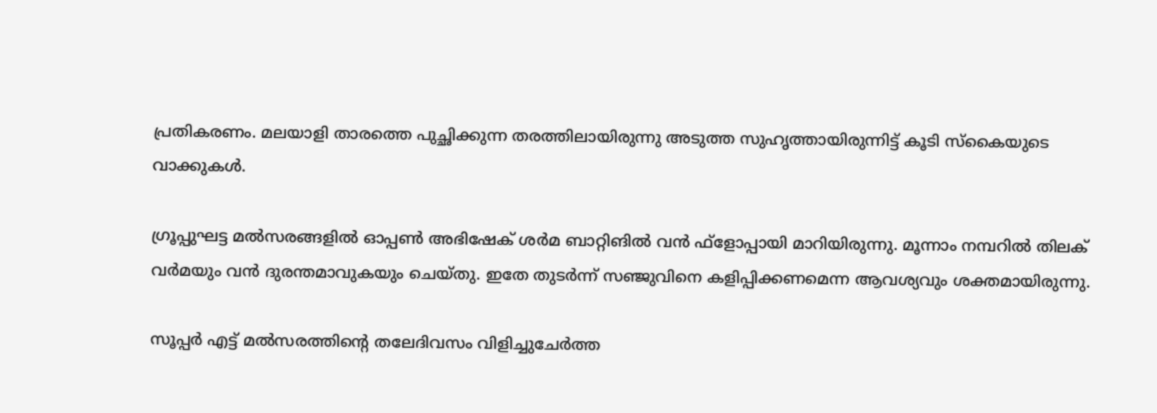പ്രതികരണം. മലയാളി താരത്തെ പുച്ഛിക്കുന്ന തരത്തിലായിരുന്നു അടുത്ത സുഹൃത്തായിരുന്നിട്ട് കൂടി സ്‌കൈയുടെ വാക്കുകള്‍.

ഗ്രൂപ്പുഘട്ട മല്‍സരങ്ങളില്‍ ഓപ്പണ്‍ അഭിഷേക് ശര്‍മ ബാറ്റിങില്‍ വന്‍ ഫ്‌ളോപ്പായി മാറിയിരുന്നു. മൂന്നാം നമ്പറില്‍ തിലക് വര്‍മയും വന്‍ ദുരന്തമാവുകയും ചെയ്തു. ഇതേ തുടര്‍ന്ന് സഞ്ജുവിനെ കളിപ്പിക്കണമെന്ന ആവശ്യവും ശക്തമായിരുന്നു.

സൂപ്പര്‍ എട്ട് മല്‍സരത്തിന്റെ തലേദിവസം വിളിച്ചുചേര്‍ത്ത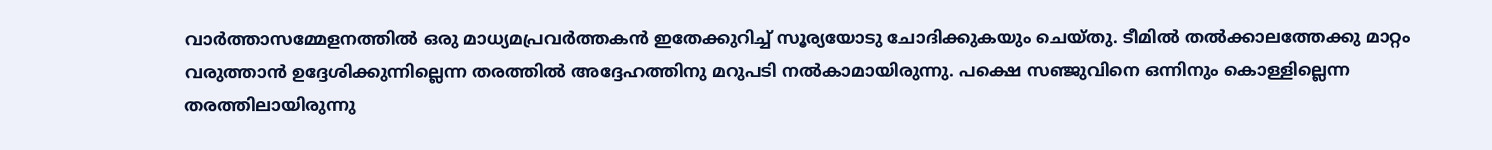വാര്‍ത്താസമ്മേളനത്തില്‍ ഒരു മാധ്യമപ്രവര്‍ത്തകന്‍ ഇതേക്കുറിച്ച് സൂര്യയോടു ചോദിക്കുകയും ചെയ്തു. ടീമില്‍ തല്‍ക്കാലത്തേക്കു മാറ്റം വരുത്താന്‍ ഉദ്ദേശിക്കുന്നില്ലെന്ന തരത്തില്‍ അദ്ദേഹത്തിനു മറുപടി നല്‍കാമായിരുന്നു. പക്ഷെ സഞ്ജുവിനെ ഒന്നിനും കൊള്ളില്ലെന്ന തരത്തിലായിരുന്നു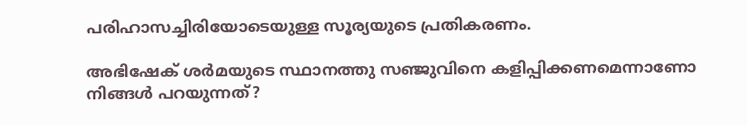പരിഹാസച്ചിരിയോടെയുള്ള സൂര്യയുടെ പ്രതികരണം.

അഭിഷേക് ശര്‍മയുടെ സ്ഥാനത്തു സഞ്ജുവിനെ കളിപ്പിക്കണമെന്നാണോ നിങ്ങള്‍ പറയുന്നത്?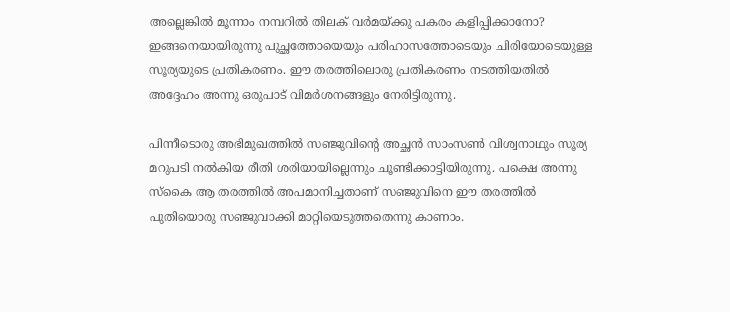അല്ലെങ്കില്‍ മൂന്നാം നമ്പറില്‍ തിലക് വര്‍മയ്ക്കു പകരം കളിപ്പിക്കാനോ? ഇങ്ങനെയായിരുന്നു പുച്ഛത്തോയെയും പരിഹാസത്തോടെയും ചിരിയോടെയുള്ള സൂര്യയുടെ പ്രതികരണം. ഈ തരത്തിലൊരു പ്രതികരണം നടത്തിയതില്‍ അദ്ദേഹം അന്നു ഒരുപാട് വിമര്‍ശനങ്ങളും നേരിട്ടിരുന്നു.

പിന്നീടൊരു അഭിമുഖത്തില്‍ സഞ്ജുവിന്റെ അച്ഛന്‍ സാംസണ്‍ വിശ്വനാഥും സൂര്യ മറുപടി നല്‍കിയ രീതി ശരിയായില്ലെന്നും ചൂണ്ടിക്കാട്ടിയിരുന്നു. പക്ഷെ അന്നു സ്‌കൈ ആ തരത്തില്‍ അപമാനിച്ചതാണ് സഞ്ജുവിനെ ഈ തരത്തില്‍ പുതിയൊരു സഞ്ജുവാക്കി മാറ്റിയെടുത്തതെന്നു കാണാം.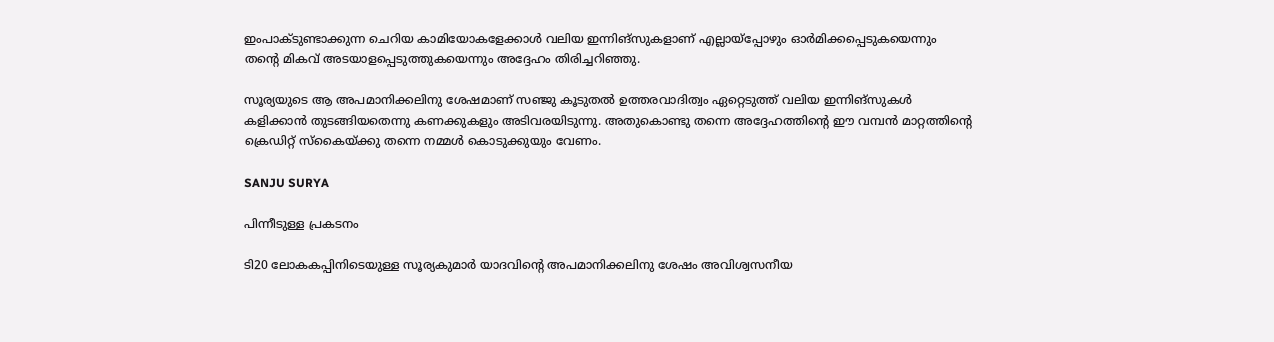ഇംപാക്ടുണ്ടാക്കുന്ന ചെറിയ കാമിയോകളേക്കാള്‍ വലിയ ഇന്നിങ്‌സുകളാണ് എല്ലായ്‌പ്പോഴും ഓര്‍മിക്കപ്പെടുകയെന്നും തന്റെ മികവ് അടയാളപ്പെടുത്തുകയെന്നും അദ്ദേഹം തിരിച്ചറിഞ്ഞു.

സൂര്യയുടെ ആ അപമാനിക്കലിനു ശേഷമാണ് സഞ്ജു കൂടുതല്‍ ഉത്തരവാദിത്വം ഏറ്റെടുത്ത് വലിയ ഇന്നിങ്‌സുകള്‍ കളിക്കാന്‍ തുടങ്ങിയതെന്നു കണക്കുകളും അടിവരയിടുന്നു. അതുകൊണ്ടു തന്നെ അദ്ദേഹത്തിന്റെ ഈ വമ്പന്‍ മാറ്റത്തിന്റെ ക്രെഡിറ്റ് സ്‌കൈയ്ക്കു തന്നെ നമ്മള്‍ കൊടുക്കുയും വേണം.

SANJU SURYA

പിന്നീടുള്ള പ്രകടനം

ടി20 ലോകകപ്പിനിടെയുള്ള സൂര്യകുമാര്‍ യാദവിന്റെ അപമാനിക്കലിനു ശേഷം അവിശ്വസനീയ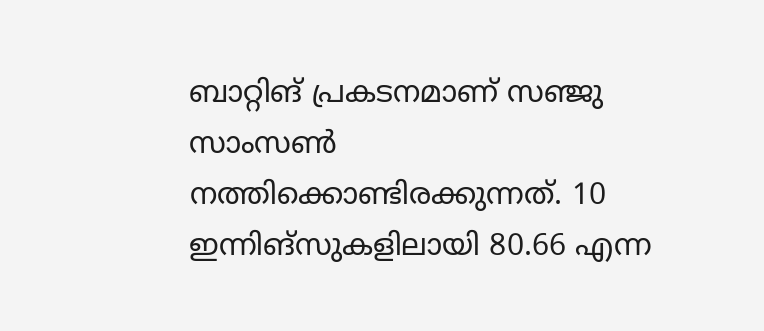ബാറ്റിങ് പ്രകടനമാണ് സഞ്ജു സാംസണ്‍ നത്തിക്കൊണ്ടിരക്കുന്നത്. 10 ഇന്നിങ്‌സുകളിലായി 80.66 എന്ന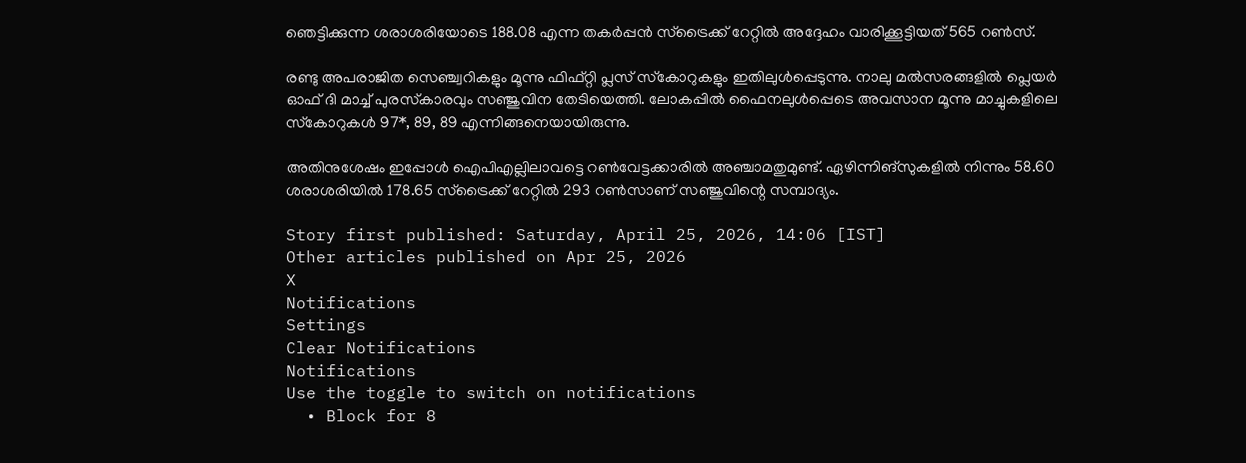ഞെട്ടിക്കുന്ന ശരാശരിയോടെ 188.08 എന്ന തകര്‍പ്പന്‍ സ്‌ട്രൈക്ക് റേറ്റില്‍ അദ്ദേഹം വാരിക്കൂട്ടിയത് 565 റണ്‍സ്.

രണ്ടു അപരാജിത സെഞ്ച്വറികളും മൂന്നു ഫിഫ്റ്റി പ്ലസ് സ്‌കോറുകളും ഇതിലുള്‍പ്പെടുന്നു. നാലു മല്‍സരങ്ങളില്‍ പ്ലെയര്‍ ഓഫ് ദി മാച്ച് പുരസ്‌കാരവും സഞ്ജുവിന തേടിയെത്തി. ലോകപ്പില്‍ ഫൈനലുള്‍പ്പെടെ അവസാന മൂന്നു മാച്ചുകളിലെ സ്‌കോറുകള്‍ 97*, 89, 89 എന്നിങ്ങനെയായിരുന്നു.

അതിനുശേഷം ഇപ്പോള്‍ ഐപിഎല്ലിലാവട്ടെ റണ്‍വേട്ടക്കാരില്‍ അഞ്ചാമതുമുണ്ട്. ഏഴിന്നിങ്‌സുകളില്‍ നിന്നും 58.60 ശരാശരിയില്‍ 178.65 സ്‌ട്രൈക്ക് റേറ്റില്‍ 293 റണ്‍സാണ് സഞ്ജുവിന്റെ സമ്പാദ്യം.

Story first published: Saturday, April 25, 2026, 14:06 [IST]
Other articles published on Apr 25, 2026
X
Notifications
Settings
Clear Notifications
Notifications
Use the toggle to switch on notifications
  • Block for 8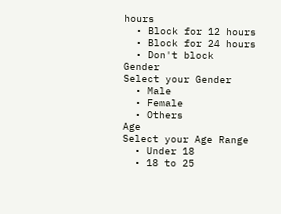hours
  • Block for 12 hours
  • Block for 24 hours
  • Don't block
Gender
Select your Gender
  • Male
  • Female
  • Others
Age
Select your Age Range
  • Under 18
  • 18 to 25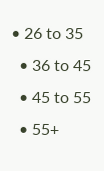• 26 to 35
  • 36 to 45
  • 45 to 55
  • 55+